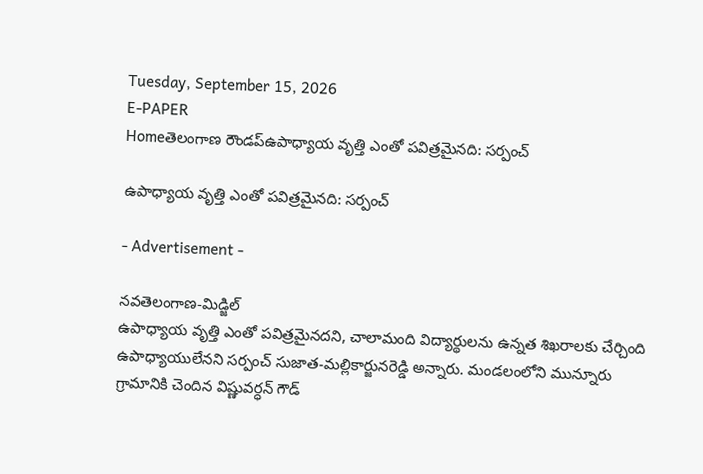Tuesday, September 15, 2026
E-PAPER
Homeతెలంగాణ రౌండప్ఉపాధ్యాయ వృత్తి ఎంతో పవిత్రమైనది: సర్పంచ్‌

ఉపాధ్యాయ వృత్తి ఎంతో పవిత్రమైనది: సర్పంచ్‌

- Advertisement -

నవతెలంగాణ-మిడ్జిల్
ఉపాధ్యాయ వృత్తి ఎంతో పవిత్రమైనదని, చాలామంది విద్యార్థులను ఉన్నత శిఖరాలకు చేర్చింది ఉపాధ్యాయులేనని సర్పంచ్ సుజాత-మల్లికార్జునరెడ్డి అన్నారు. మండలంలోని మున్నూరు గ్రామానికి చెందిన విష్ణువర్ధన్ గౌడ్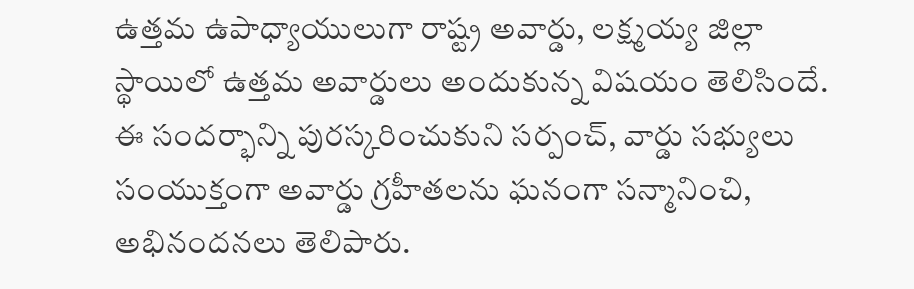ఉత్తమ ఉపాధ్యాయులుగా రాష్ట్ర అవార్డు, లక్ష్మయ్య జిల్లా స్థాయిలో ఉత్తమ అవార్డులు అందుకున్న విషయం తెలిసిందే. ఈ సందర్భాన్ని పురస్కరించుకుని సర్పంచ్‌, వార్డు సభ్యులు సంయుక్తంగా అవార్డు గ్రహీతలను ఘనంగా సన్మానించి, అభినందనలు తెలిపారు.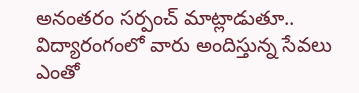అనంతరం సర్పంచ్‌ మాట్లాడుతూ.. విద్యారంగంలో వారు అందిస్తున్న సేవలు ఎంతో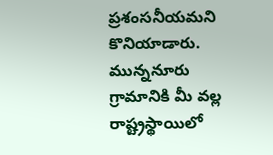ప్రశంసనీయమని కొనియాడారు. మున్ననూరు గ్రామానికి మీ వల్ల రాష్ట్రస్థాయిలో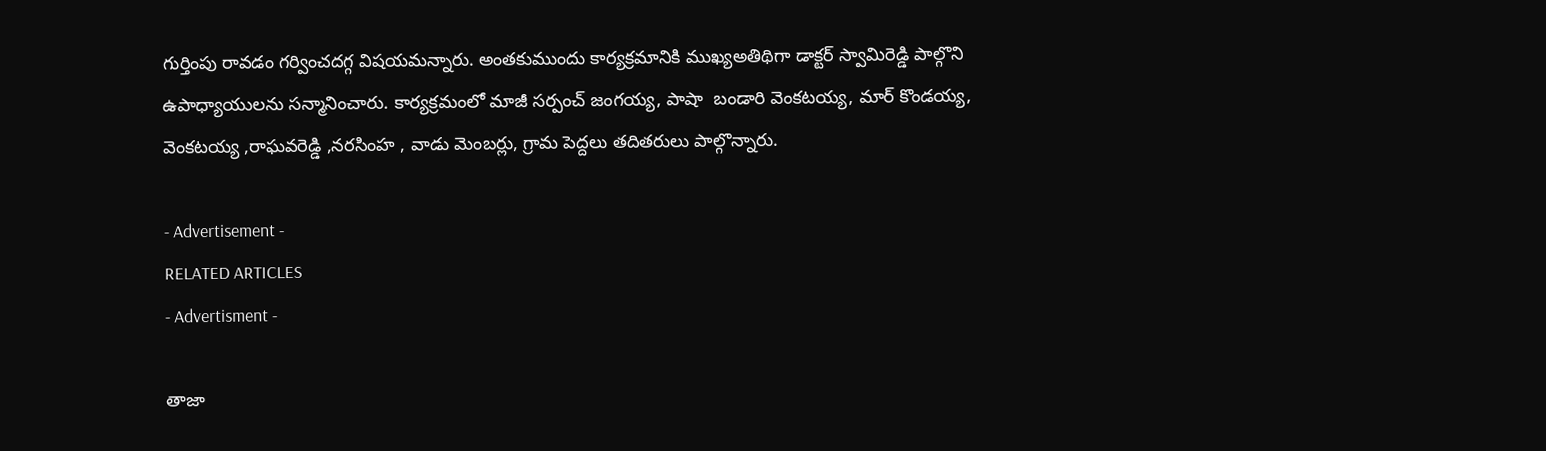గుర్తింపు రావడం గర్వించదగ్గ విషయమన్నారు. అంతకుముందు కార్యక్రమానికి ముఖ్యఅతిథిగా డాక్టర్ స్వామిరెడ్డి పాల్గొని ఉపాధ్యాయులను సన్మానించారు. కార్యక్రమంలో మాజీ సర్పంచ్ జంగయ్య, పాషా  బండారి వెంకటయ్య, మార్ కొండయ్య, వెంకటయ్య ,రాఘవరెడ్డి ,నరసింహ , వాడు మెంబర్లు, గ్రామ పెద్దలు తదితరులు పాల్గొన్నారు.

- Advertisement -
RELATED ARTICLES
- Advertisment -

తాజా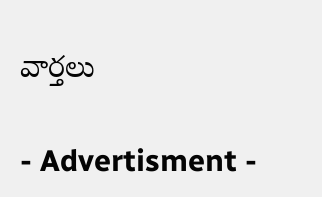వార్తలు

- Advertisment -